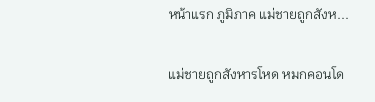หน้าแรก ภูมิภาค แม่ชายถูกสังห...

แม่ชายถูกสังหารโหด หมกคอนโด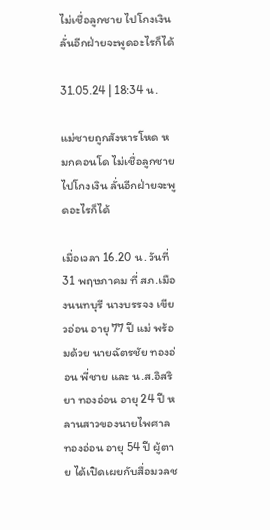ไม่เชื่อลูกชาย ไปโกงเงิน ลั่นอีกฝ่ายจะพูดอะไรก็ได้

31.05.24 | 18:34 น.

แม่ชายถูกสังหารโหด หมกคอนโด ไม่เชื่อลูกชาย ไปโกงเงิน ลั่นอีกฝ่ายจะพูดอะไรก็ได้

เมื่อเวลา 16.20 น. วันที่ 31 พฤษภาคม ที่ สภ.เมืองนนทบุรี นางบรรจง เขียวอ่อน อายุ 77 ปี แม่ พร้อมด้วย นายฉัตรชัย ทองอ่อน พี่ชาย และ น.ส.อิสริยา ทองอ่อน อายุ 24 ปี หลานสาวของนายไพศาล ทองอ่อน อายุ 54 ปี ผู้ตาย ได้เปิดเผยกับสื่อมวลช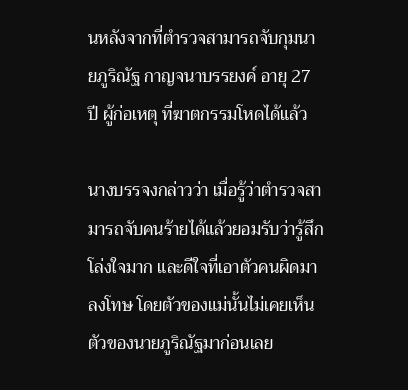นหลังจากที่ตำรวจสามารถจับกุมนายภูริณัฐ กาญจนาบรรยงค์ อายุ 27 ปี ผู้ก่อเหตุ ที่ฆาตกรรมโหดได้แล้ว

นางบรรจงกล่าวว่า เมื่อรู้ว่าตำรวจสามารถจับคนร้ายได้แล้วยอมรับว่ารู้สึกโล่งใจมาก และดีใจที่เอาตัวคนผิดมาลงโทษ โดยตัวของแม่นั้นไม่เคยเห็นตัวของนายภูริณัฐมาก่อนเลย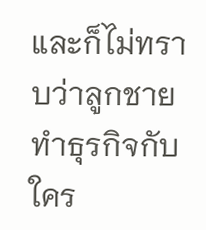และก็ไม่ทราบว่าลูกชายทำธุรกิจกับใคร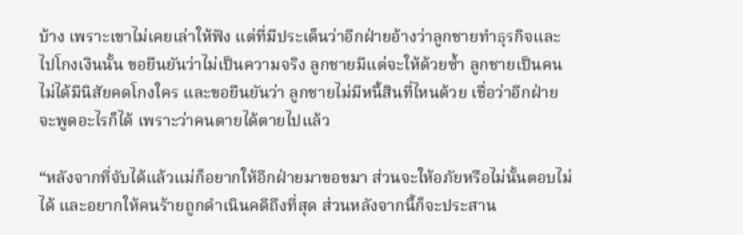บ้าง เพราะเขาไม่เคยเล่าให้ฟัง แต่ที่มีประเด็นว่าอีกฝ่ายอ้างว่าลูกชายทำธุรกิจและไปโกงเงินนั้น ขอยืนยันว่าไม่เป็นความจริง ลูกชายมีแต่จะให้ด้วยซ้ำ ลูกชายเป็นคนไม่ได้มีนิสัยคดโกงใคร และขอยืนยันว่า ลูกชายไม่มีหนี้สินที่ไหนด้วย เชื่อว่าอีกฝ่ายจะพูดอะไรก็ได้ เพราะว่าคนตายได้ตายไปแล้ว

“หลังจากที่จับได้แล้วแม่ก็อยากให้อีกฝ่ายมาขอขมา ส่วนจะให้อภัยหรือไม่นั้นตอบไม่ได้ และอยากให้คนร้ายถูกดำเนินคดีถึงที่สุด ส่วนหลังจากนี้ก็จะประสาน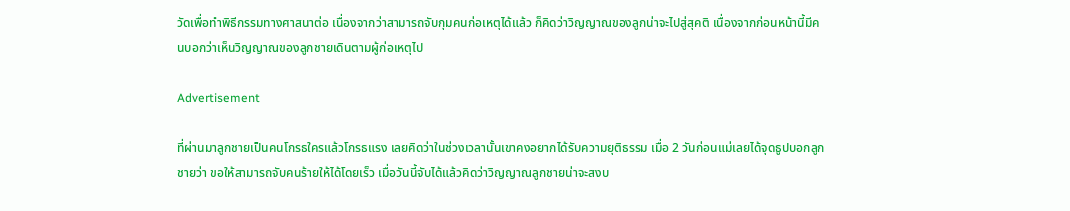วัดเพื่อทำพิธีกรรมทางศาสนาต่อ เนื่องจากว่าสามารถจับกุมคนก่อเหตุได้แล้ว ก็คิดว่าวิญญาณของลูกน่าจะไปสู่สุคติ เนื่องจากก่อนหน้านี้มีคนบอกว่าเห็นวิญญาณของลูกชายเดินตามผู้ก่อเหตุไป

Advertisement

ที่ผ่านมาลูกชายเป็นคนโกรธใครแล้วโกรธแรง เลยคิดว่าในช่วงเวลานั้นเขาคงอยากได้รับความยุติธรรม เมื่อ 2 วันก่อนแม่เลยได้จุดธูปบอกลูกชายว่า ขอให้สามารถจับคนร้ายให้ได้โดยเร็ว เมื่อวันนี้จับได้แล้วคิดว่าวิญญาณลูกชายน่าจะสงบ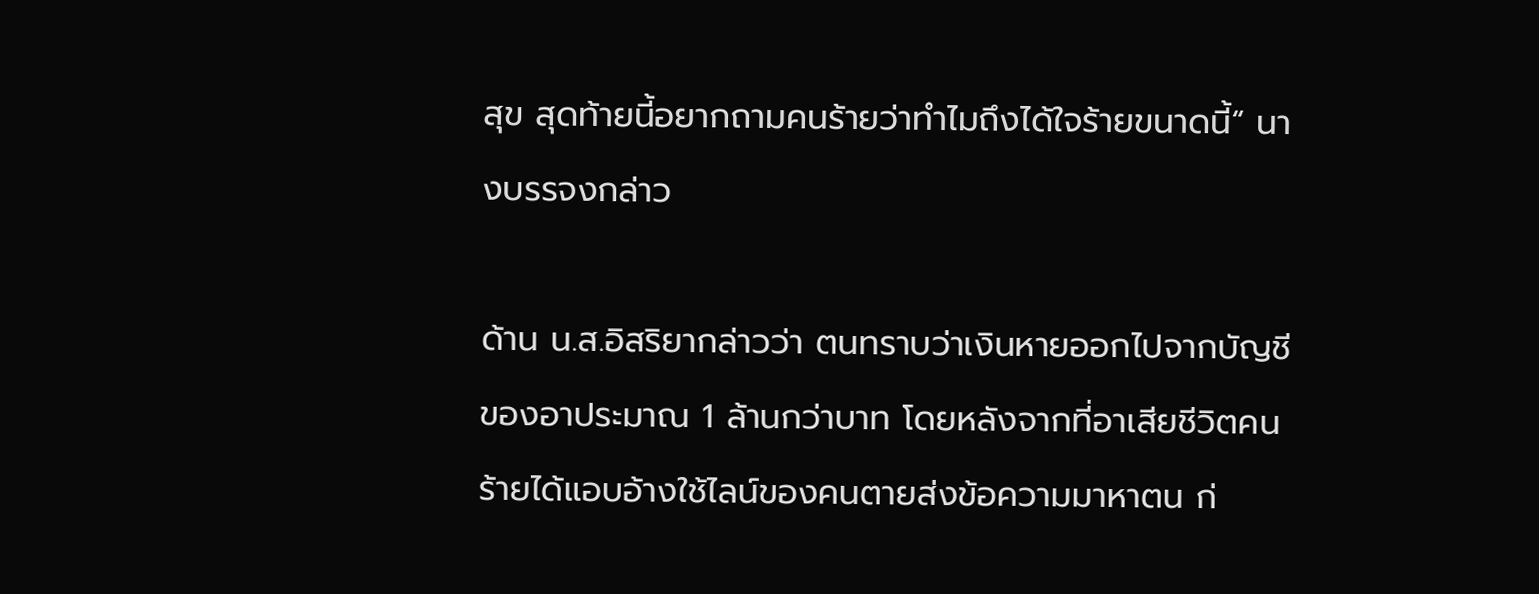สุข สุดท้ายนี้อยากถามคนร้ายว่าทำไมถึงได้ใจร้ายขนาดนี้“ นางบรรจงกล่าว

ด้าน น.ส.อิสริยากล่าวว่า ตนทราบว่าเงินหายออกไปจากบัญชีของอาประมาณ 1 ล้านกว่าบาท โดยหลังจากที่อาเสียชีวิตคนร้ายได้แอบอ้างใช้ไลน์ของคนตายส่งข้อความมาหาตน ก่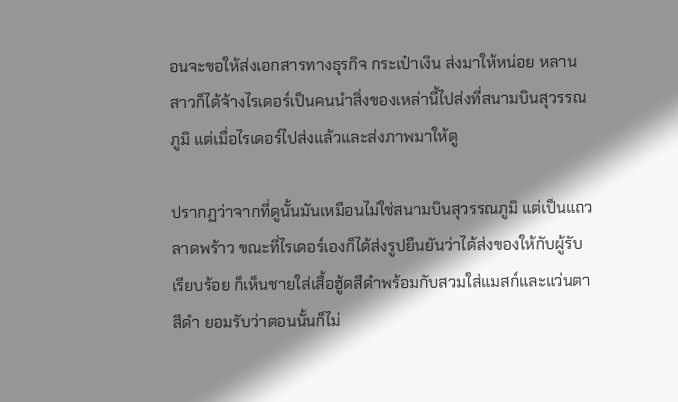อนจะขอให้ส่งเอกสารทางธุรกิจ กระเป๋าเงิน ส่งมาให้หน่อย หลานสาวก็ได้จ้างไรเดอร์เป็นคนนำสิ่งของเหล่านี้ไปส่งที่สนามบินสุวรรณภูมิ แต่เมื่อไรเดอร์ไปส่งแล้วและส่งภาพมาให้ดู

ปรากฏว่าจากที่ดูนั้นมันเหมือนไม่ใช่สนามบินสุวรรณภูมิ แต่เป็นแถวลาดพร้าว ขณะที่ไรเดอร์เองก็ได้ส่งรูปยืนยันว่าได้ส่งของให้กับผู้รับเรียบร้อย ก็เห็นชายใส่เสื้อฮู้ดสีดำพร้อมกับสวมใส่แมสก์และแว่นตาสีดำ ยอมรับว่าตอนนั้นก็ไม่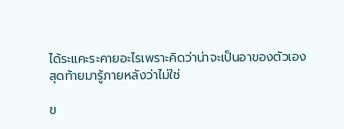ได้ระแคะระคายอะไรเพราะคิดว่าน่าจะเป็นอาของตัวเอง สุดท้ายมารู้ภายหลังว่าไม่ใช่

ข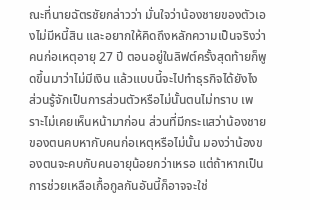ณะที่นายฉัตรชัยกล่าวว่า มั่นใจว่าน้องชายของตัวเองไม่มีหนี้สิน และอยากให้คิดถึงหลักความเป็นจริงว่า คนก่อเหตุอายุ 27 ปี ตอนอยู่ในลิฟต์ครั้งสุดท้ายก็พูดขึ้นมาว่าไม่มีเงิน แล้วแบบนี้จะไปทำธุรกิจได้ยังไง ส่วนรู้จักเป็นการส่วนตัวหรือไม่นั้นตนไม่ทราบ เพราะไม่เคยเห็นหน้ามาก่อน ส่วนที่มีกระแสว่าน้องชายของตนคบหากับคนก่อเหตุหรือไม่นั้น มองว่าน้องของตนจะคบกับคนอายุน้อยกว่าเหรอ แต่ถ้าหากเป็นการช่วยเหลือเกื้อกูลกันอันนี้ก็อาจจะใช่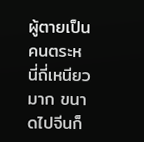ผู้ตายเป็นคนตระหนี่ถี่เหนียวมาก ขนาดไปจีนก็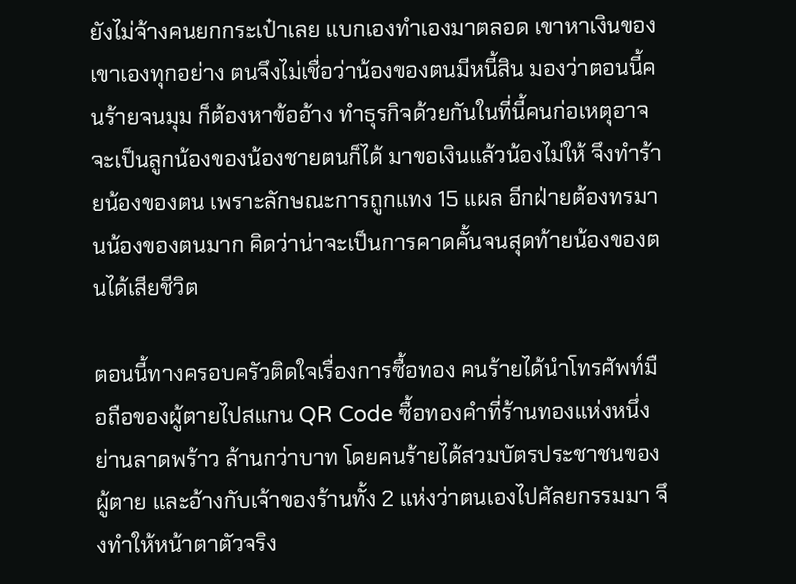ยังไม่จ้างคนยกกระเป๋าเลย แบกเองทำเองมาตลอด เขาหาเงินของเขาเองทุกอย่าง ตนจึงไม่เชื่อว่าน้องของตนมีหนี้สิน มองว่าตอนนี้คนร้ายจนมุม ก็ต้องหาข้ออ้าง ทำธุรกิจด้วยกันในที่นี้คนก่อเหตุอาจจะเป็นลูกน้องของน้องชายตนก็ได้ มาขอเงินแล้วน้องไม่ให้ จึงทำร้ายน้องของตน เพราะลักษณะการถูกแทง 15 แผล อีกฝ่ายต้องทรมานน้องของตนมาก คิดว่าน่าจะเป็นการคาดคั้นจนสุดท้ายน้องของตนได้เสียชีวิต

ตอนนี้ทางครอบครัวติดใจเรื่องการซื้อทอง คนร้ายได้นำโทรศัพท์มือถือของผู้ตายไปสแกน QR Code ซื้อทองคำที่ร้านทองแห่งหนึ่งย่านลาดพร้าว ล้านกว่าบาท โดยคนร้ายได้สวมบัตรประชาชนของผู้ตาย และอ้างกับเจ้าของร้านทั้ง 2 แห่งว่าตนเองไปศัลยกรรมมา จึงทำให้หน้าตาตัวจริง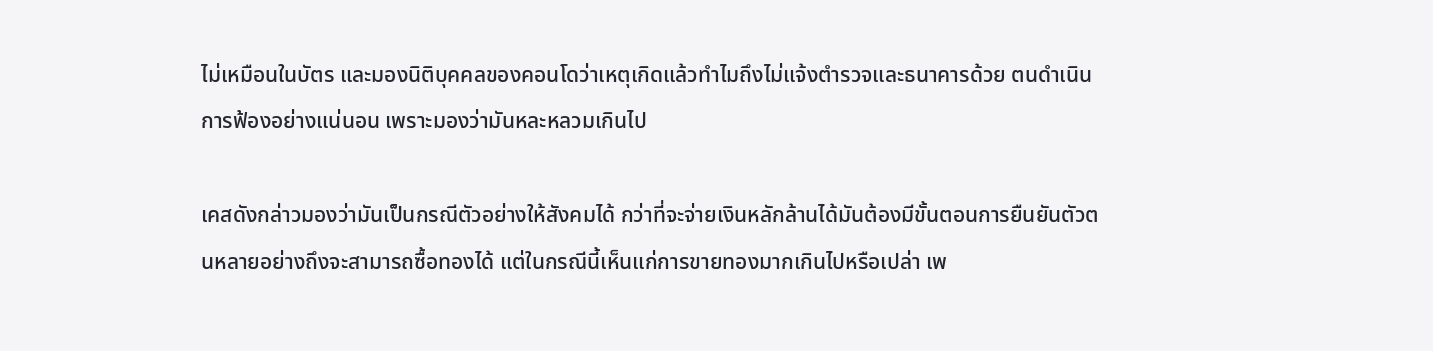ไม่เหมือนในบัตร และมองนิติบุคคลของคอนโดว่าเหตุเกิดแล้วทำไมถึงไม่แจ้งตำรวจและธนาคารด้วย ตนดำเนินการฟ้องอย่างแน่นอน เพราะมองว่ามันหละหลวมเกินไป

เคสดังกล่าวมองว่ามันเป็นกรณีตัวอย่างให้สังคมได้ กว่าที่จะจ่ายเงินหลักล้านได้มันต้องมีขั้นตอนการยืนยันตัวตนหลายอย่างถึงจะสามารถซื้อทองได้ แต่ในกรณีนี้เห็นแก่การขายทองมากเกินไปหรือเปล่า เพ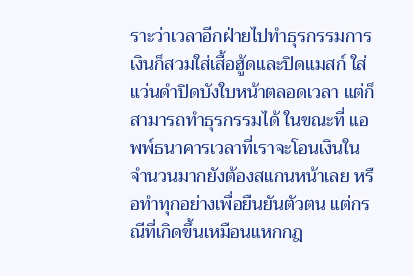ราะว่าเวลาอีกฝ่ายไปทำธุรกรรมการเงินก็สวมใส่เสื้อฮู้ดและปิดแมสก์ ใส่แว่นดำปิดบังใบหน้าตลอดเวลา แต่ก็สามารถทำธุรกรรมได้ ในขณะที่ แอพพ์ธนาคารเวลาที่เราจะโอนเงินในจำนวนมากยังต้องสแกนหน้าเลย หรือทำทุกอย่างเพื่อยืนยันตัวตน แต่กรณีที่เกิดขึ้นเหมือนแหกกฎ